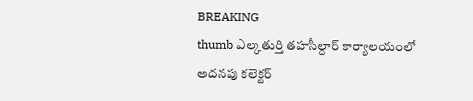BREAKING
thumb ఎల్కతుర్తి తహసీల్దార్ కార్యాలయంలో అదనపు కలెక్టర్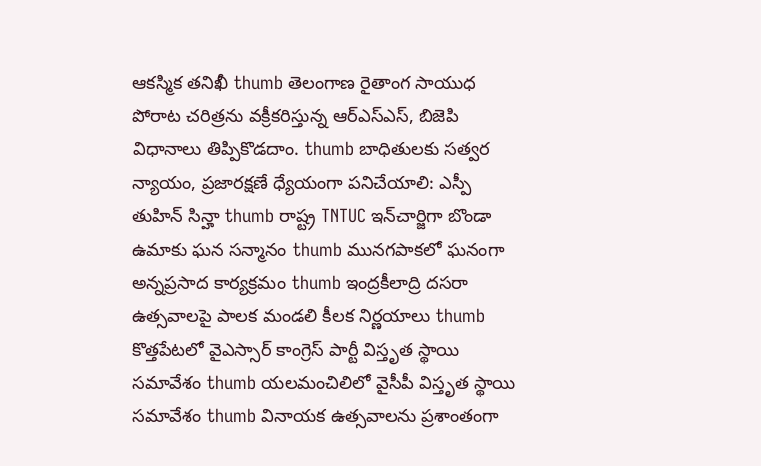ఆకస్మిక తనిఖీ thumb తెలంగాణ రైతాంగ సాయుధ పోరాట చరిత్రను వక్రీకరిస్తున్న ఆర్ఎస్ఎస్, బిజెపి విధానాలు తిప్పికొడదాం. thumb బాధితులకు సత్వర న్యాయం, ప్రజారక్షణే ధ్యేయంగా పనిచేయాలి: ఎస్పీ తుహిన్ సిన్హా thumb రాష్ట్ర TNTUC ఇన్‌చార్జిగా బొండా ఉమాకు ఘన సన్మానం thumb మునగపాకలో ఘనంగా అన్నప్రసాద కార్యక్రమం thumb ఇంద్రకీలాద్రి దసరా ఉత్సవాలపై పాలక మండలి కీలక నిర్ణయాలు thumb కొత్తపేటలో వైఎస్సార్ కాంగ్రెస్ పార్టీ విస్తృత స్థాయి సమావేశం thumb యలమంచిలిలో వైసీపీ విస్తృత స్థాయి సమావేశం thumb వినాయక ఉత్సవాలను ప్రశాంతంగా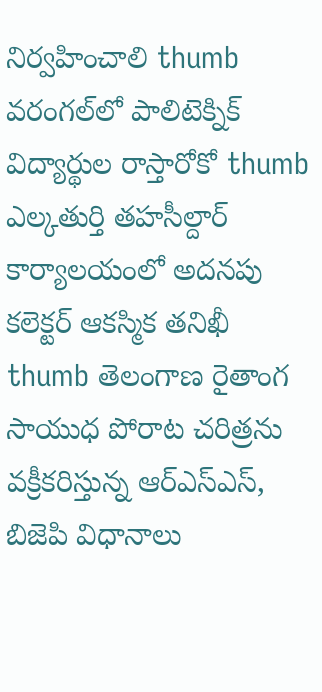నిర్వహించాలి thumb వరంగల్‌లో పాలిటెక్నిక్ విద్యార్థుల రాస్తారోకో thumb ఎల్కతుర్తి తహసీల్దార్ కార్యాలయంలో అదనపు కలెక్టర్ ఆకస్మిక తనిఖీ thumb తెలంగాణ రైతాంగ సాయుధ పోరాట చరిత్రను వక్రీకరిస్తున్న ఆర్ఎస్ఎస్, బిజెపి విధానాలు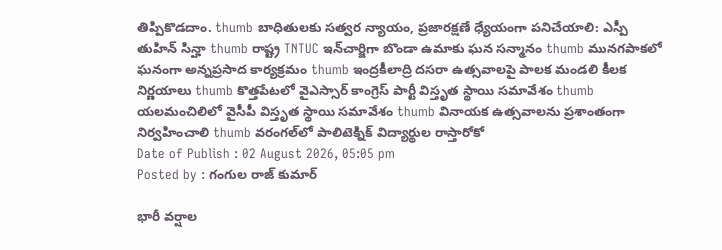తిప్పికొడదాం. thumb బాధితులకు సత్వర న్యాయం, ప్రజారక్షణే ధ్యేయంగా పనిచేయాలి: ఎస్పీ తుహిన్ సిన్హా thumb రాష్ట్ర TNTUC ఇన్‌చార్జిగా బొండా ఉమాకు ఘన సన్మానం thumb మునగపాకలో ఘనంగా అన్నప్రసాద కార్యక్రమం thumb ఇంద్రకీలాద్రి దసరా ఉత్సవాలపై పాలక మండలి కీలక నిర్ణయాలు thumb కొత్తపేటలో వైఎస్సార్ కాంగ్రెస్ పార్టీ విస్తృత స్థాయి సమావేశం thumb యలమంచిలిలో వైసీపీ విస్తృత స్థాయి సమావేశం thumb వినాయక ఉత్సవాలను ప్రశాంతంగా నిర్వహించాలి thumb వరంగల్‌లో పాలిటెక్నిక్ విద్యార్థుల రాస్తారోకో
Date of Publish : 02 August 2026, 05:05 pm
Posted by : గంగుల రాజ్ కుమార్

భారీ వర్షాల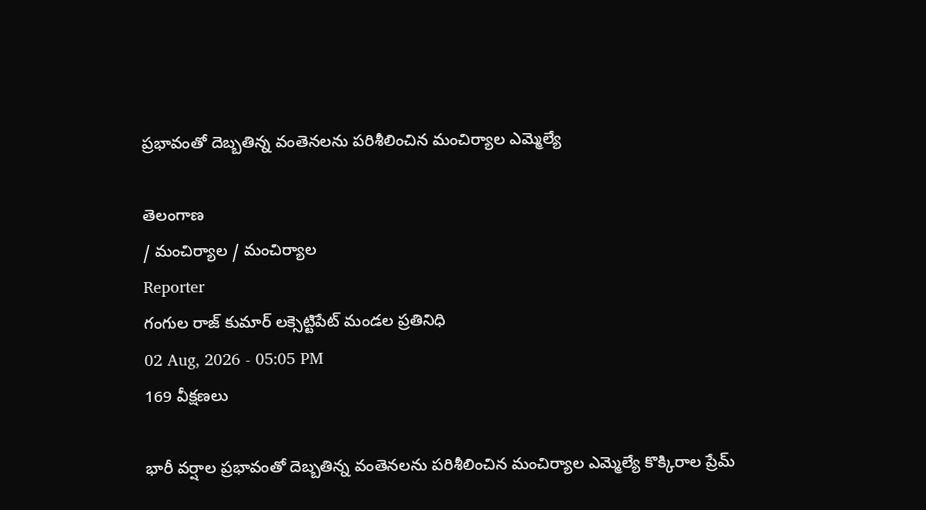ప్రభావంతో దెబ్బతిన్న వంతెనలను పరిశీలించిన మంచిర్యాల ఎమ్మెల్యే

తెలంగాణ
/ మంచిర్యాల / మంచిర్యాల
Reporter
గంగుల రాజ్ కుమార్ లక్సెట్టిపేట్ మండల ప్రతినిధి
02 Aug, 2026 - 05:05 PM
169 వీక్షణలు

భారీ వర్షాల ప్రభావంతో దెబ్బతిన్న వంతెనలను పరిశీలించిన మంచిర్యాల ఎమ్మెల్యే కొక్కిరాల ప్రేమ్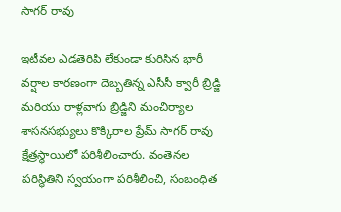సాగర్ రావు

ఇటీవల ఎడతెరిపి లేకుండా కురిసిన భారీ వర్షాల కారణంగా దెబ్బతిన్న ఎసీసీ క్వారీ బ్రిడ్జి మరియు రాళ్లవాగు బ్రిడ్జిని మంచిర్యాల శాసనసభ్యులు కొక్కిరాల ప్రేమ్ సాగర్ రావు క్షేత్రస్థాయిలో పరిశీలించారు. వంతెనల పరిస్థితిని స్వయంగా పరిశీలించి, సంబంధిత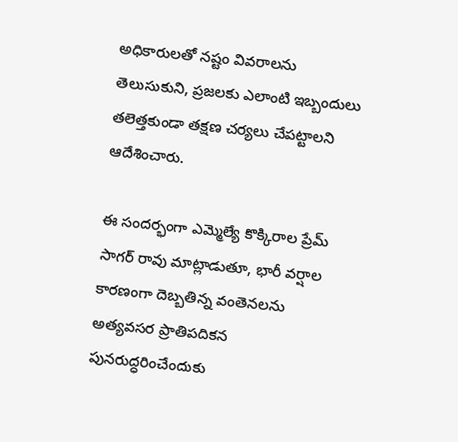అధికారులతో నష్టం వివరాలను తెలుసుకుని, ప్రజలకు ఎలాంటి ఇబ్బందులు తలెత్తకుండా తక్షణ చర్యలు చేపట్టాలని ఆదేశించారు.

ఈ సందర్భంగా ఎమ్మెల్యే కొక్కిరాల ప్రేమ్ సాగర్ రావు మాట్లాడుతూ, భారీ వర్షాల కారణంగా దెబ్బతిన్న వంతెనలను అత్యవసర ప్రాతిపదికన పునరుద్ధరించేందుకు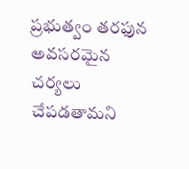ప్రభుత్వం తరఫున అవసరమైన చర్యలు చేపడతామని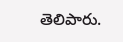తెలిపారు.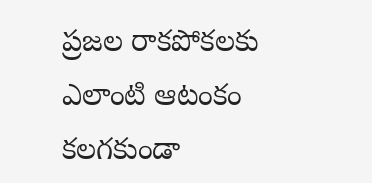ప్రజల రాకపోకలకు ఎలాంటి ఆటంకం కలగకుండా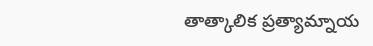తాత్కాలిక ప్రత్యామ్నాయ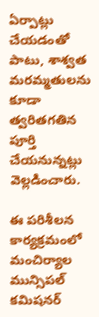ఏర్పాట్లు చేయడంతో పాటు, శాశ్వత మరమ్మతులను కూడా త్వరితగతిన పూర్తి చేయనున్నట్లు వెల్లడించారు.

ఈ పరిశీలన కార్యక్రమంలో మంచిర్యాల మున్సిపల్ కమిషనర్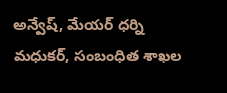అన్వేష్, మేయర్ ధర్ని మధుకర్, సంబంధిత శాఖల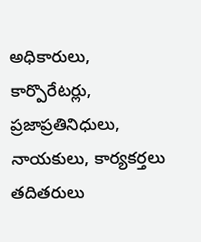అధికారులు, కార్పొరేటర్లు, ప్రజాప్రతినిధులు, నాయకులు, కార్యకర్తలు తదితరులు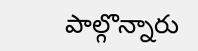పాల్గొన్నారు